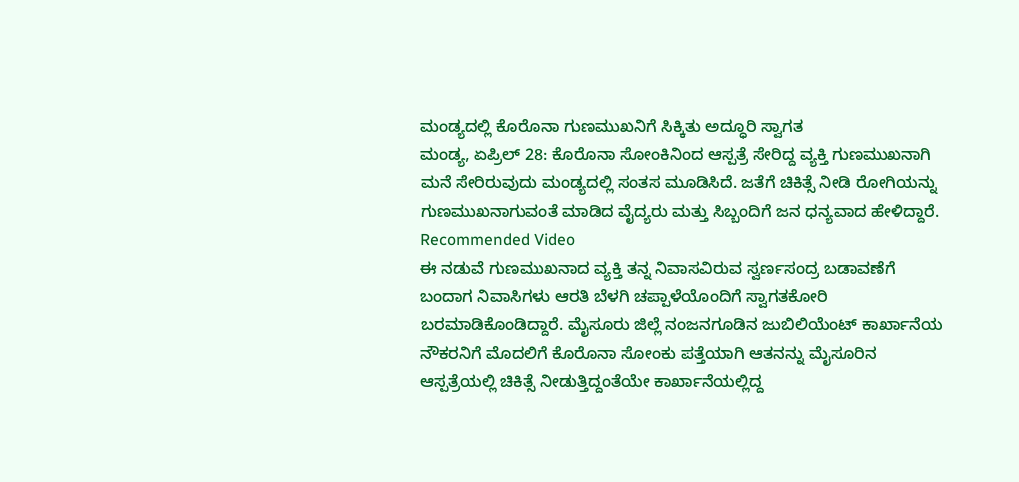ಮಂಡ್ಯದಲ್ಲಿ ಕೊರೊನಾ ಗುಣಮುಖನಿಗೆ ಸಿಕ್ಕಿತು ಅದ್ಧೂರಿ ಸ್ವಾಗತ
ಮಂಡ್ಯ, ಏಪ್ರಿಲ್ 28: ಕೊರೊನಾ ಸೋಂಕಿನಿಂದ ಆಸ್ಪತ್ರೆ ಸೇರಿದ್ದ ವ್ಯಕ್ತಿ ಗುಣಮುಖನಾಗಿ ಮನೆ ಸೇರಿರುವುದು ಮಂಡ್ಯದಲ್ಲಿ ಸಂತಸ ಮೂಡಿಸಿದೆ. ಜತೆಗೆ ಚಿಕಿತ್ಸೆ ನೀಡಿ ರೋಗಿಯನ್ನು ಗುಣಮುಖನಾಗುವಂತೆ ಮಾಡಿದ ವೈದ್ಯರು ಮತ್ತು ಸಿಬ್ಬಂದಿಗೆ ಜನ ಧನ್ಯವಾದ ಹೇಳಿದ್ದಾರೆ.
Recommended Video
ಈ ನಡುವೆ ಗುಣಮುಖನಾದ ವ್ಯಕ್ತಿ ತನ್ನ ನಿವಾಸವಿರುವ ಸ್ವರ್ಣಸಂದ್ರ ಬಡಾವಣೆಗೆ ಬಂದಾಗ ನಿವಾಸಿಗಳು ಆರತಿ ಬೆಳಗಿ ಚಪ್ಪಾಳೆಯೊಂದಿಗೆ ಸ್ವಾಗತಕೋರಿ ಬರಮಾಡಿಕೊಂಡಿದ್ದಾರೆ. ಮೈಸೂರು ಜಿಲ್ಲೆ ನಂಜನಗೂಡಿನ ಜುಬಿಲಿಯೆಂಟ್ ಕಾರ್ಖಾನೆಯ ನೌಕರನಿಗೆ ಮೊದಲಿಗೆ ಕೊರೊನಾ ಸೋಂಕು ಪತ್ತೆಯಾಗಿ ಆತನನ್ನು ಮೈಸೂರಿನ ಆಸ್ಪತ್ರೆಯಲ್ಲಿ ಚಿಕಿತ್ಸೆ ನೀಡುತ್ತಿದ್ದಂತೆಯೇ ಕಾರ್ಖಾನೆಯಲ್ಲಿದ್ದ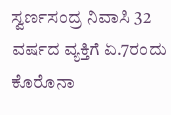ಸ್ವರ್ಣಸಂದ್ರ ನಿವಾಸಿ 32 ವರ್ಷದ ವ್ಯಕ್ತಿಗೆ ಏ.7ರಂದು ಕೊರೊನಾ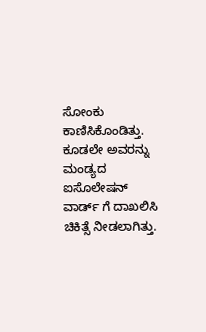ಸೋಂಕು ಕಾಣಿಸಿಕೊಂಡಿತ್ತು. ಕೂಡಲೇ ಅವರನ್ನು ಮಂಡ್ಯದ ಐಸೊಲೇಷನ್ ವಾರ್ಡ್ ಗೆ ದಾಖಲಿಸಿ ಚಿಕಿತ್ಸೆ ನೀಡಲಾಗಿತ್ತು.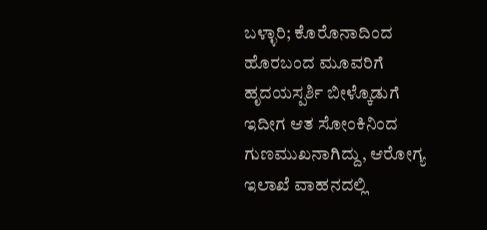ಬಳ್ಳಾರಿ; ಕೊರೊನಾದಿಂದ ಹೊರಬಂದ ಮೂವರಿಗೆ ಹೃದಯಸ್ಪರ್ಶಿ ಬೀಳ್ಕೊಡುಗೆ
ಇದೀಗ ಆತ ಸೋಂಕಿನಿಂದ ಗುಣಮುಖನಾಗಿದ್ದು, ಆರೋಗ್ಯ ಇಲಾಖೆ ವಾಹನದಲ್ಲಿ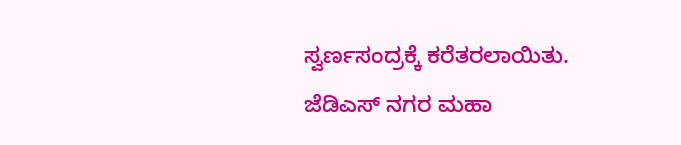ಸ್ವರ್ಣಸಂದ್ರಕ್ಕೆ ಕರೆತರಲಾಯಿತು. ಜೆಡಿಎಸ್ ನಗರ ಮಹಾ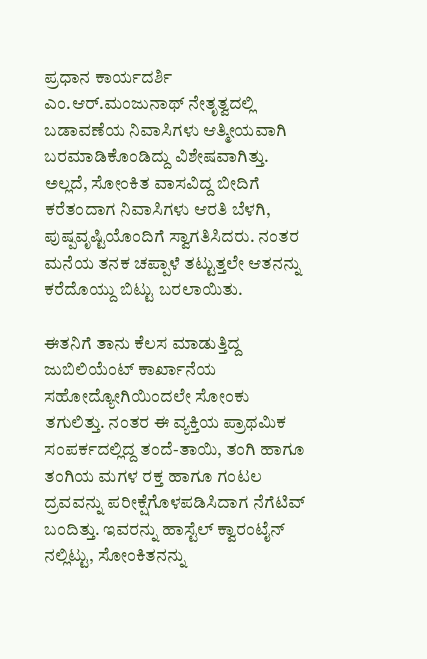ಪ್ರಧಾನ ಕಾರ್ಯದರ್ಶಿ ಎಂ.ಆರ್.ಮಂಜುನಾಥ್ ನೇತೃತ್ವದಲ್ಲಿ ಬಡಾವಣೆಯ ನಿವಾಸಿಗಳು ಆತ್ಮೀಯವಾಗಿ ಬರಮಾಡಿಕೊಂಡಿದ್ದು ವಿಶೇಷವಾಗಿತ್ತು. ಅಲ್ಲದೆ, ಸೋಂಕಿತ ವಾಸವಿದ್ದ ಬೀದಿಗೆ ಕರೆತಂದಾಗ ನಿವಾಸಿಗಳು ಆರತಿ ಬೆಳಗಿ, ಪುಷ್ಪವೃಷ್ಟಿಯೊಂದಿಗೆ ಸ್ವಾಗತಿಸಿದರು. ನಂತರ ಮನೆಯ ತನಕ ಚಪ್ಪಾಳೆ ತಟ್ಟುತ್ತಲೇ ಆತನನ್ನು ಕರೆದೊಯ್ದು ಬಿಟ್ಟು ಬರಲಾಯಿತು.

ಈತನಿಗೆ ತಾನು ಕೆಲಸ ಮಾಡುತ್ತಿದ್ದ ಜುಬಿಲಿಯೆಂಟ್ ಕಾರ್ಖಾನೆಯ ಸಹೋದ್ಯೋಗಿಯಿಂದಲೇ ಸೋಂಕು ತಗುಲಿತ್ತು. ನಂತರ ಈ ವ್ಯಕ್ತಿಯ ಪ್ರಾಥಮಿಕ ಸಂಪರ್ಕದಲ್ಲಿದ್ದ ತಂದೆ-ತಾಯಿ, ತಂಗಿ ಹಾಗೂ ತಂಗಿಯ ಮಗಳ ರಕ್ತ ಹಾಗೂ ಗಂಟಲ ದ್ರವವನ್ನು ಪರೀಕ್ಷೆಗೊಳಪಡಿಸಿದಾಗ ನೆಗೆಟಿವ್ ಬಂದಿತ್ತು. ಇವರನ್ನು ಹಾಸ್ಟೆಲ್ ಕ್ವಾರಂಟೈನ್ ನಲ್ಲಿಟ್ಟು, ಸೋಂಕಿತನನ್ನು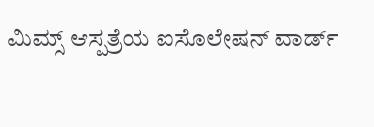ಮಿಮ್ಸ್ ಆಸ್ಪತ್ರೆಯ ಐಸೊಲೇಷನ್ ವಾರ್ಡ್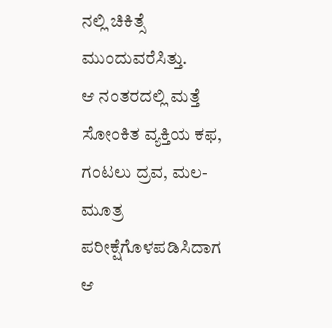ನಲ್ಲಿ ಚಿಕಿತ್ಸೆ ಮುಂದುವರೆಸಿತ್ತು.
ಆ ನಂತರದಲ್ಲಿ ಮತ್ತೆ ಸೋಂಕಿತ ವ್ಯಕ್ತಿಯ ಕಫ, ಗಂಟಲು ದ್ರವ, ಮಲ-ಮೂತ್ರ ಪರೀಕ್ಷೆಗೊಳಪಡಿಸಿದಾಗ ಆ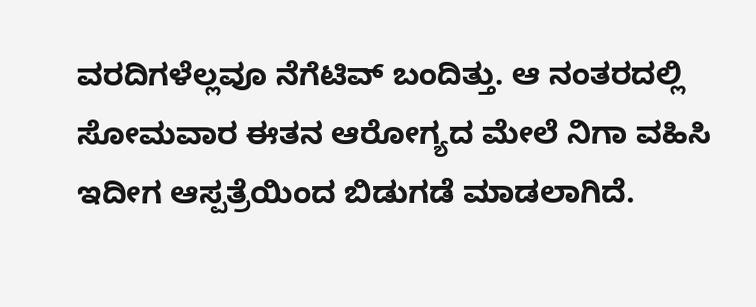ವರದಿಗಳೆಲ್ಲವೂ ನೆಗೆಟಿವ್ ಬಂದಿತ್ತು. ಆ ನಂತರದಲ್ಲಿ ಸೋಮವಾರ ಈತನ ಆರೋಗ್ಯದ ಮೇಲೆ ನಿಗಾ ವಹಿಸಿ ಇದೀಗ ಆಸ್ಪತ್ರೆಯಿಂದ ಬಿಡುಗಡೆ ಮಾಡಲಾಗಿದೆ.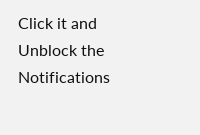Click it and Unblock the Notifications